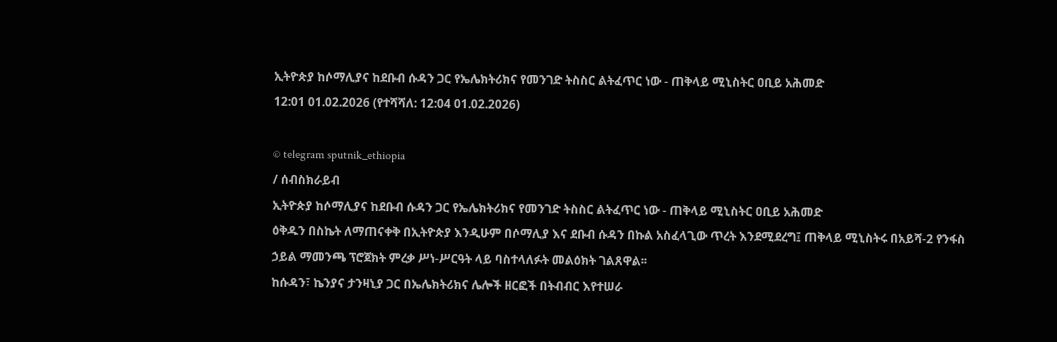ኢትዮጵያ ከሶማሊያና ከደቡብ ሱዳን ጋር የኤሌክትሪክና የመንገድ ትስስር ልትፈጥር ነው - ጠቅላይ ሚኒስትር ዐቢይ አሕመድ
12:01 01.02.2026 (የተሻሻለ: 12:04 01.02.2026)

© telegram sputnik_ethiopia
/ ሰብስክራይብ
ኢትዮጵያ ከሶማሊያና ከደቡብ ሱዳን ጋር የኤሌክትሪክና የመንገድ ትስስር ልትፈጥር ነው - ጠቅላይ ሚኒስትር ዐቢይ አሕመድ
ዕቅዱን በስኬት ለማጠናቀቅ በኢትዮጵያ እንዲሁም በሶማሊያ እና ደቡብ ሱዳን በኩል አስፈላጊው ጥረት እንደሚደረግ፤ ጠቅላይ ሚኒስትሩ በአይሻ-2 የንፋስ ኃይል ማመንጫ ፕሮጀክት ምረቃ ሥነ-ሥርዓት ላይ ባስተላለፉት መልዕክት ገልጸዋል፡፡
ከሱዳን፣ ኬንያና ታንዛኒያ ጋር በኤሌክትሪክና ሌሎች ዘርፎች በትብብር እየተሠራ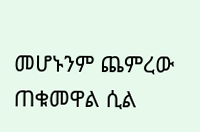መሆኑንም ጨምረው ጠቁመዋል ሲል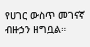የሀገር ውስጥ መገናኛ ብዙኃን ዘግቧል።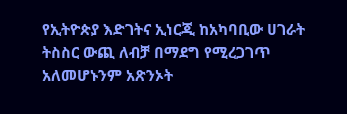የኢትዮጵያ እድገትና ኢነርጂ ከአካባቢው ሀገራት ትስስር ውጪ ለብቻ በማደግ የሚረጋገጥ አለመሆኑንም አጽንኦት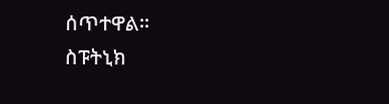ሰጥተዋል፡፡
ስፑትኒክ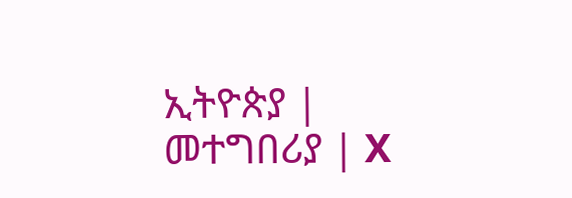ኢትዮጵያ | መተግበሪያ | X